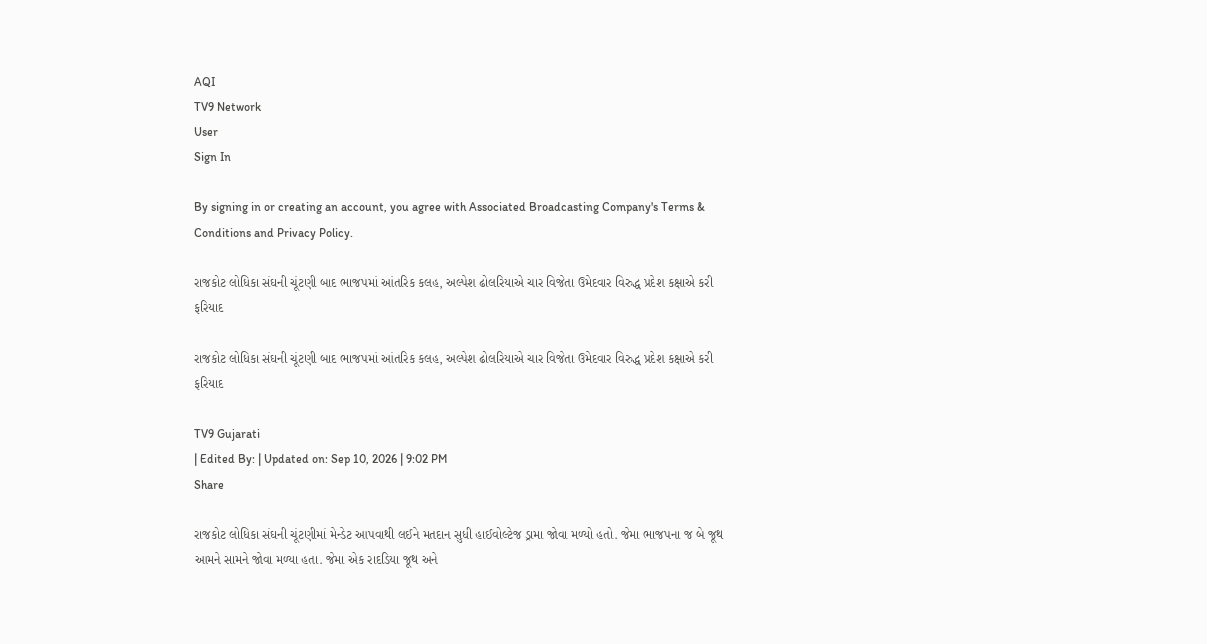AQI
TV9 Network
User
Sign In

By signing in or creating an account, you agree with Associated Broadcasting Company's Terms & Conditions and Privacy Policy.

રાજકોટ લોધિકા સંઘની ચૂંટણી બાદ ભાજપમાં આંતરિક કલહ, અલ્પેશ ઢોલરિયાએ ચાર વિજેતા ઉમેદવાર વિરુદ્ધ પ્રદેશ કક્ષાએ કરી ફરિયાદ

રાજકોટ લોધિકા સંઘની ચૂંટણી બાદ ભાજપમાં આંતરિક કલહ, અલ્પેશ ઢોલરિયાએ ચાર વિજેતા ઉમેદવાર વિરુદ્ધ પ્રદેશ કક્ષાએ કરી ફરિયાદ

TV9 Gujarati
| Edited By: | Updated on: Sep 10, 2026 | 9:02 PM
Share

રાજકોટ લોધિકા સંઘની ચૂંટણીમાં મેન્ડેટ આપવાથી લઈને મતદાન સુધી હાઈવોલ્ટેજ ડ્રામા જોવા મળ્યો હતો. જેમા ભાજપના જ બે જૂથ આમને સામને જોવા મળ્યા હતા. જેમા એક રાદડિયા જૂથ અને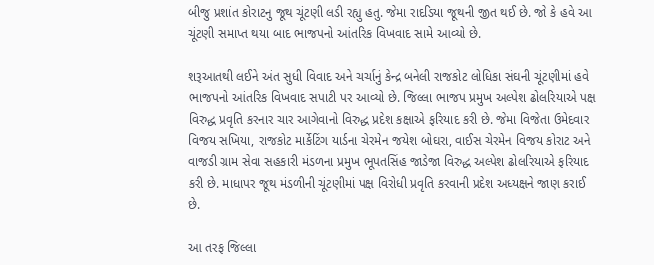બીજુ પ્રશાંત કોરાટનુ જૂથ ચૂંટણી લડી રહ્યુ હતુ. જેમા રાદડિયા જૂથની જીત થઈ છે. જો કે હવે આ ચૂંટણી સમાપ્ત થયા બાદ ભાજપનો આંતરિક વિખવાદ સામે આવ્યો છે.

શરૂઆતથી લઈને અંત સુધી વિવાદ અને ચર્ચાનું કેન્દ્ર બનેલી રાજકોટ લોધિકા સંઘની ચૂંટણીમાં હવે ભાજપનો આંતરિક વિખવાદ સપાટી પર આવ્યો છે. જિલ્લા ભાજપ પ્રમુખ અલ્પેશ ઢોલરિયાએ પક્ષ વિરુદ્ધ પ્રવૃતિ કરનાર ચાર આગેવાનો વિરુદ્ધ પ્રદેશ કક્ષાએ ફરિયાદ કરી છે. જેમા વિજેતા ઉમેદવાર વિજય સખિયા, રાજકોટ માર્કેટિંગ યાર્ડના ચેરમેન જયેશ બોઘરા, વાઈસ ચેરમેન વિજય કોરાટ અને વાજડી ગ્રામ સેવા સહકારી મંડળના પ્રમુખ ભૂપતસિંહ જાડેજા વિરુદ્ધ અલ્પેશ ઢોલરિયાએ ફરિયાદ કરી છે. માધાપર જૂથ મંડળીની ચૂંટણીમાં પક્ષ વિરોધી પ્રવૃતિ કરવાની પ્રદેશ અધ્યક્ષને જાણ કરાઈ છે.

આ તરફ જિલ્લા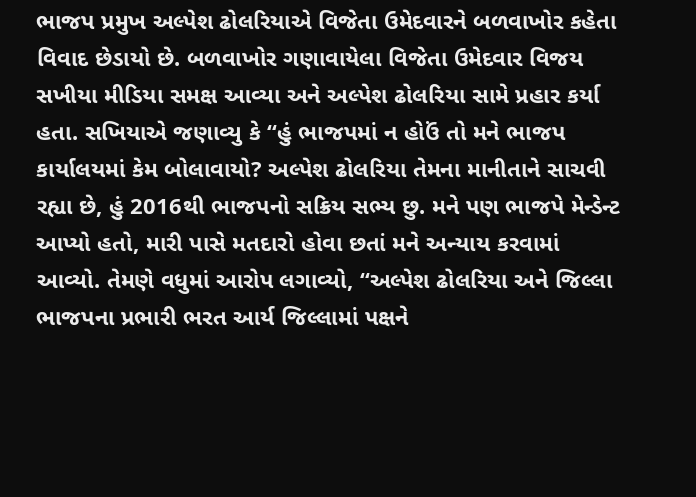ભાજપ પ્રમુખ અલ્પેશ ઢોલરિયાએ વિજેતા ઉમેદવારને બળવાખોર કહેતા વિવાદ છેડાયો છે. બળવાખોર ગણાવાયેલા વિજેતા ઉમેદવાર વિજય સખીયા મીડિયા સમક્ષ આવ્યા અને અલ્પેશ ઢોલરિયા સામે પ્રહાર કર્યા હતા. સખિયાએ જણાવ્યુ કે “હું ભાજપમાં ન હોઉં તો મને ભાજપ કાર્યાલયમાં કેમ બોલાવાયો? અલ્પેશ ઢોલરિયા તેમના માનીતાને સાચવી રહ્યા છે, હું 2016થી ભાજપનો સક્રિય સભ્ય છુ. મને પણ ભાજપે મેન્ડેન્ટ આપ્યો હતો, મારી પાસે મતદારો હોવા છતાં મને અન્યાય કરવામાં આવ્યો. તેમણે વધુમાં આરોપ લગાવ્યો, “અલ્પેશ ઢોલરિયા અને જિલ્લા ભાજપના પ્રભારી ભરત આર્ય જિલ્લામાં પક્ષને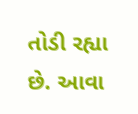તોડી રહ્યા છે. આવા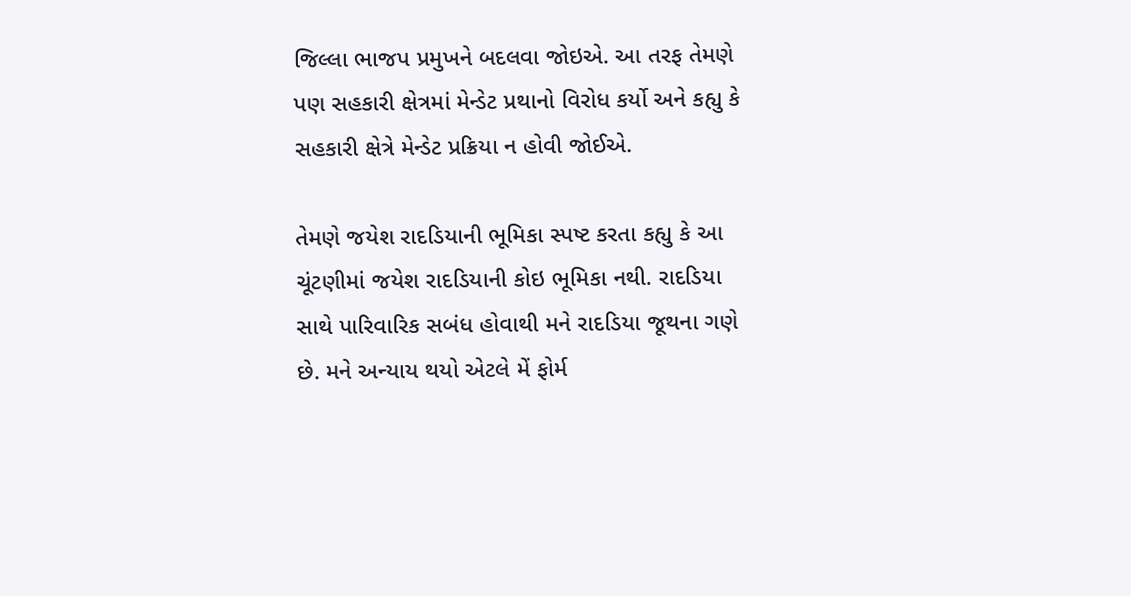જિલ્લા ભાજપ પ્રમુખને બદલવા જોઇએ. આ તરફ તેમણે પણ સહકારી ક્ષેત્રમાં મેન્ડેટ પ્રથાનો વિરોધ કર્યો અને કહ્યુ કે સહકારી ક્ષેત્રે મેન્ડેટ પ્રક્રિયા ન હોવી જોઈએ.

તેમણે જયેશ રાદડિયાની ભૂમિકા સ્પષ્ટ કરતા કહ્યુ કે આ ચૂંટણીમાં જયેશ રાદડિયાની કોઇ ભૂમિકા નથી. રાદડિયા સાથે પારિવારિક સબંધ હોવાથી મને રાદડિયા જૂથના ગણે છે. મને અન્યાય થયો એટલે મેં ફોર્મ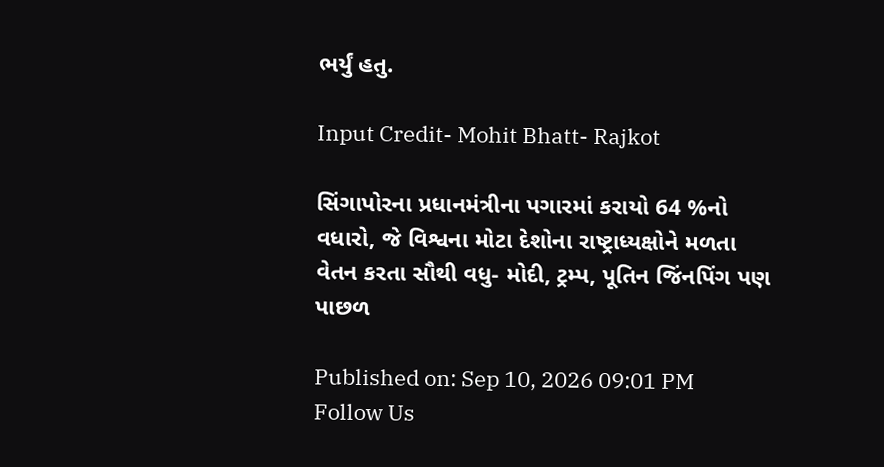ભર્યું હતુ.

Input Credit- Mohit Bhatt- Rajkot

સિંગાપોરના પ્રધાનમંત્રીના પગારમાં કરાયો 64 %નો વધારો, જે વિશ્વના મોટા દેશોના રાષ્ટ્રાધ્યક્ષોને મળતા વેતન કરતા સૌથી વધુ- મોદી, ટ્રમ્પ, પૂતિન જિંનપિંગ પણ પાછળ

Published on: Sep 10, 2026 09:01 PM
Follow Us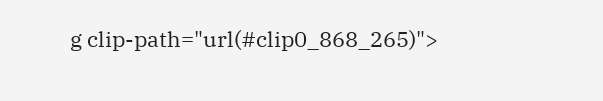g clip-path="url(#clip0_868_265)">